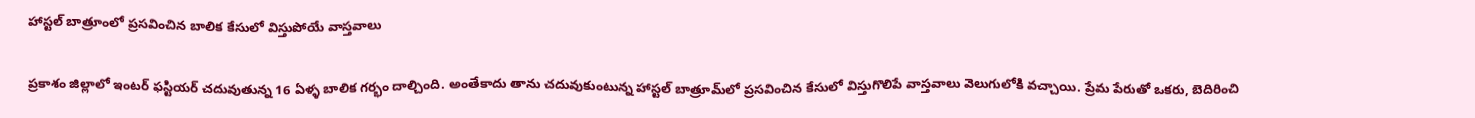హాస్టల్ బాత్రూంలో ప్రసవించిన బాలిక కేసులో విస్తుపోయే వాస్తవాలు

ప్రకాశం జిల్లాలో ఇంటర్‌ ఫస్టియర్‌ చదువుతున్న 16 ఏళ్ళ బాలిక గర్భం దాల్చింది. అంతేకాదు తాను చదువుకుంటున్న హాస్టల్‌ బాత్రూమ్‌లో ప్రసవించిన కేసులో విస్తుగొలిపే వాస్తవాలు వెలుగులోకి వచ్చాయి. ప్రేమ పేరుతో ఒకరు, బెదిరించి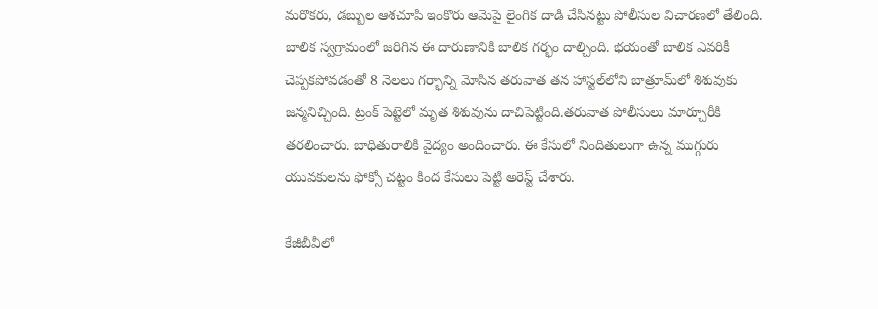మరొకరు, డబ్బుల ఆశచూపి ఇంకొరు ఆమెపై లైంగిక దాడి చేసినట్టు పోలీసుల విచారణలో తేలింది. బాలిక స్వగ్రామంలో జరిగిన ఈ దారుణానికి బాలిక గర్భం దాల్చింది. భయంతో బాలిక ఎవరికీ చెప్పకపోవడంతో 8 నెలలు గర్భాన్ని మోసిన తరువాత తన హాస్టల్‌లోని బాత్రూమ్‌లో శిశువుకు జన్మనిచ్చింది. ట్రంక్ పెట్టెలో మృత శిశువును దాచిపెట్టింది.తరువాత పోలీసులు మార్చూరీకి తరలించారు. బాధితురాలికి వైద్యం అందించారు. ఈ కేసులో నిందితులుగా ఉన్న ముగ్గురు యువకులను ఫోక్సో చట్టం కింద కేసులు పెట్టి అరెస్ట్‌ చేశారు.

కేజీబీవీలో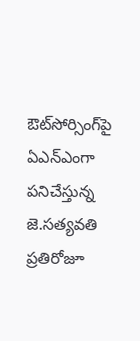ఔట్‌సోర్సింగ్‌పై ఏఎన్‌ఎంగా పనిచేస్తున్న జె.సత్యవతి ప్రతిరోజూ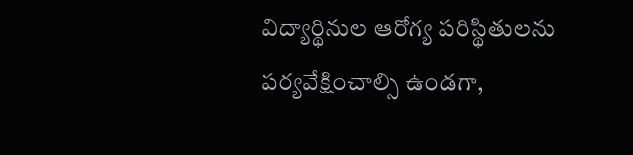విద్యార్థినుల ఆరోగ్య పరిస్థితులను పర్యవేక్షించాల్సి ఉండగా,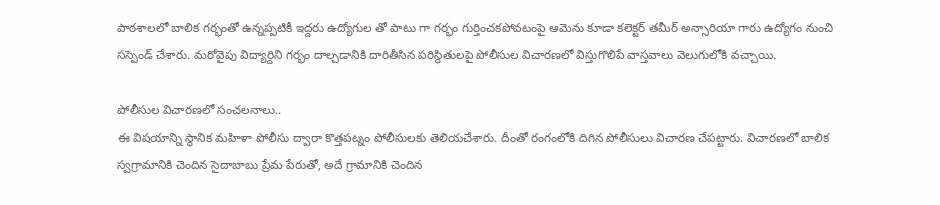పాఠశాలలో బాలిక గర్భంతో ఉన్నప్పటికీ ఇద్దరు ఉద్యోగుల తో పాటు గా గర్భం గుర్తించకపోవటంపై ఆమెను కూడా కలెక్టర్ తమీర్ అన్సారియా గారు ఉద్యోగం నుంచి సస్పెండ్‌ చేశారు. మరోవైపు విద్యార్దిని గర్భం దాల్చడానికి దారితీసిన పరిస్థితులపై పోలీసుల విచారణలో విస్తుగొలిపే వాస్తవాలు వెలుగులోకి వచ్చాయి.

పోలీసుల విచారణలో సంచలనాలు..
ఈ విషయాన్ని స్థానిక మహిళా పోలీసు ద్వారా కొత్తపట్నం పోలీసులకు తెలియచేశారు. దీంతో రంగంలోకి దిగిన పోలీసులు విచారణ చేపట్టారు. విచారణలో బాలిక స్వగ్రామానికి చెందిన సైదాబాబు ప్రేమ పేరుతో, అదే గ్రామానికి చెందిన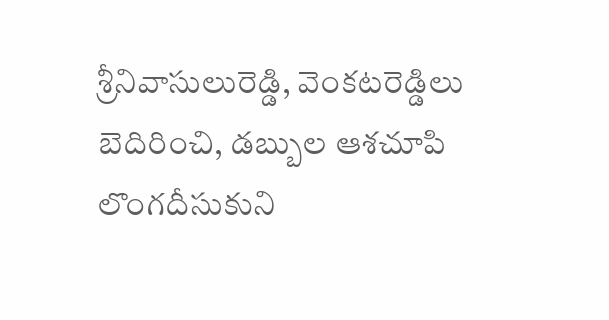శ్రీనివాసులురెడ్డి, వెంకటరెడ్డిలు బెదిరించి, డబ్బుల ఆశచూపి లొంగదీసుకుని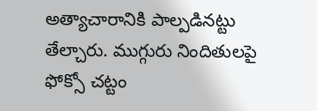అత్యాచారానికి పాల్పడినట్టు తేల్చారు. ముగ్గురు నిందితులపై ఫోక్సో చట్టం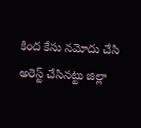కింద కేసు నమోదు చేసి అరెస్ట్‌ చేసినట్టు జిల్లా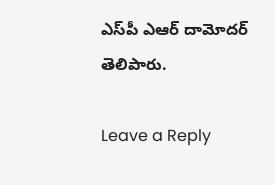ఎస్‌పీ ఎఆర్‌ దామోదర్‌ తెలిపారు.

Leave a Reply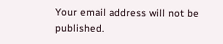Your email address will not be published.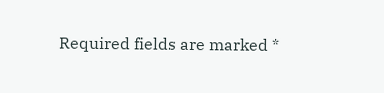Required fields are marked *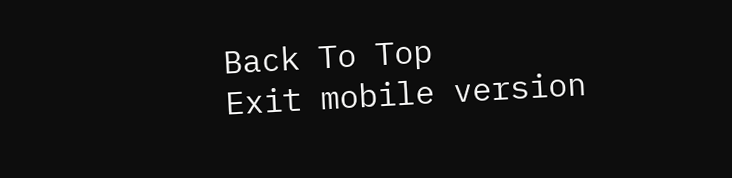Back To Top
Exit mobile version